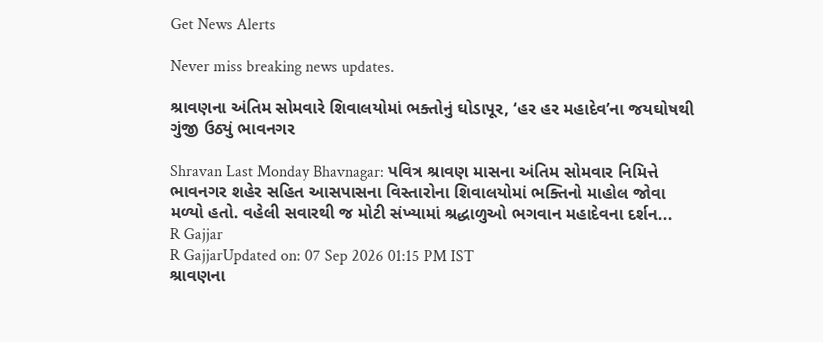Get News Alerts

Never miss breaking news updates.

શ્રાવણના અંતિમ સોમવારે શિવાલયોમાં ભક્તોનું ઘોડાપૂર, ‘હર હર મહાદેવ’ના જયઘોષથી ગુંજી ઉઠ્યું ભાવનગર

Shravan Last Monday Bhavnagar: પવિત્ર શ્રાવણ માસના અંતિમ સોમવાર નિમિત્તે ભાવનગર શહેર સહિત આસપાસના વિસ્તારોના શિવાલયોમાં ભક્તિનો માહોલ જોવા મળ્યો હતો. વહેલી સવારથી જ મોટી સંખ્યામાં શ્રદ્ધાળુઓ ભગવાન મહાદેવના દર્શન...
R Gajjar
R GajjarUpdated on: 07 Sep 2026 01:15 PM IST
શ્રાવણના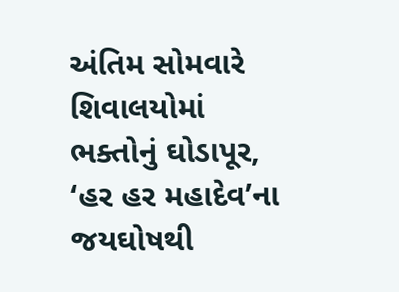અંતિમ સોમવારે શિવાલયોમાં ભક્તોનું ઘોડાપૂર, ‘હર હર મહાદેવ’ના જયઘોષથી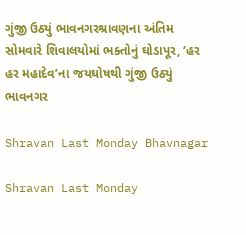ગુંજી ઉઠ્યું ભાવનગરશ્રાવણના અંતિમ સોમવારે શિવાલયોમાં ભક્તોનું ઘોડાપૂર, ‘હર હર મહાદેવ’ના જયઘોષથી ગુંજી ઉઠ્યું ભાવનગર

Shravan Last Monday Bhavnagar

Shravan Last Monday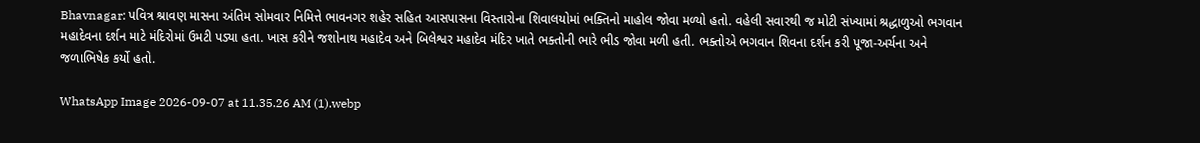Bhavnagar: પવિત્ર શ્રાવણ માસના અંતિમ સોમવાર નિમિત્તે ભાવનગર શહેર સહિત આસપાસના વિસ્તારોના શિવાલયોમાં ભક્તિનો માહોલ જોવા મળ્યો હતો. વહેલી સવારથી જ મોટી સંખ્યામાં શ્રદ્ધાળુઓ ભગવાન મહાદેવના દર્શન માટે મંદિરોમાં ઉમટી પડ્યા હતા. ખાસ કરીને જશોનાથ મહાદેવ અને બિલેશ્વર મહાદેવ મંદિર ખાતે ભક્તોની ભારે ભીડ જોવા મળી હતી. ભક્તોએ ભગવાન શિવના દર્શન કરી પૂજા-અર્ચના અને જળાભિષેક કર્યો હતો.

WhatsApp Image 2026-09-07 at 11.35.26 AM (1).webp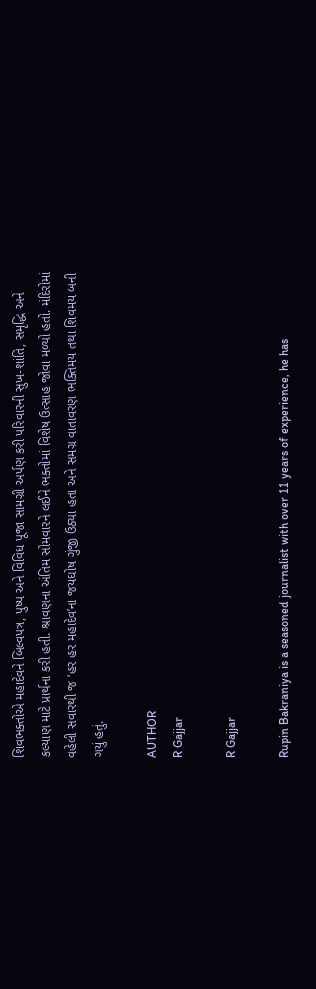શિવભક્તોએ મહાદેવને બિલ્વપત્ર, પુષ્પ અને વિવિધ પૂજા સામગ્રી અર્પણ કરી પરિવારની સુખ-શાંતિ, સમૃદ્ધિ અને કલ્યાણ માટે પ્રાર્થના કરી હતી. શ્રાવણના અંતિમ સોમવારને લઈને ભક્તોમાં વિશેષ ઉત્સાહ જોવા મળ્યો હતો. મંદિરોમાં વહેલી સવારથી જ ‘હર હર મહાદેવ’ના જયઘોષ ગુંજી ઉઠ્યા હતા અને સમગ્ર વાતાવરણ ભક્તિમય તથા શિવમય બની ગયું હતું.

AUTHOR
R Gajjar

R Gajjar

Rupin Bakraniya is a seasoned journalist with over 11 years of experience, he has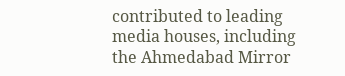contributed to leading media houses, including the Ahmedabad Mirror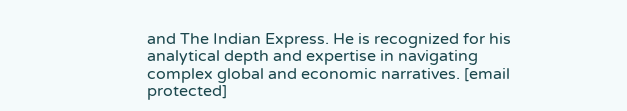and The Indian Express. He is recognized for his analytical depth and expertise in navigating complex global and economic narratives. [email protected]